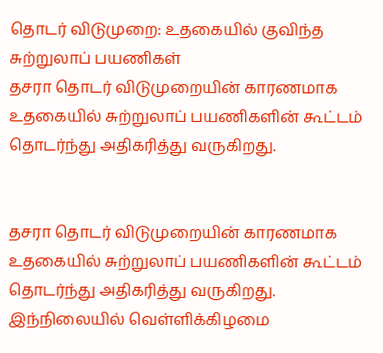தொடர் விடுமுறை: உதகையில் குவிந்த சுற்றுலாப் பயணிகள்
தசரா தொடர் விடுமுறையின் காரணமாக உதகையில் சுற்றுலாப் பயணிகளின் கூட்டம் தொடர்ந்து அதிகரித்து வருகிறது.


தசரா தொடர் விடுமுறையின் காரணமாக உதகையில் சுற்றுலாப் பயணிகளின் கூட்டம் தொடர்ந்து அதிகரித்து வருகிறது. இந்நிலையில் வெள்ளிக்கிழமை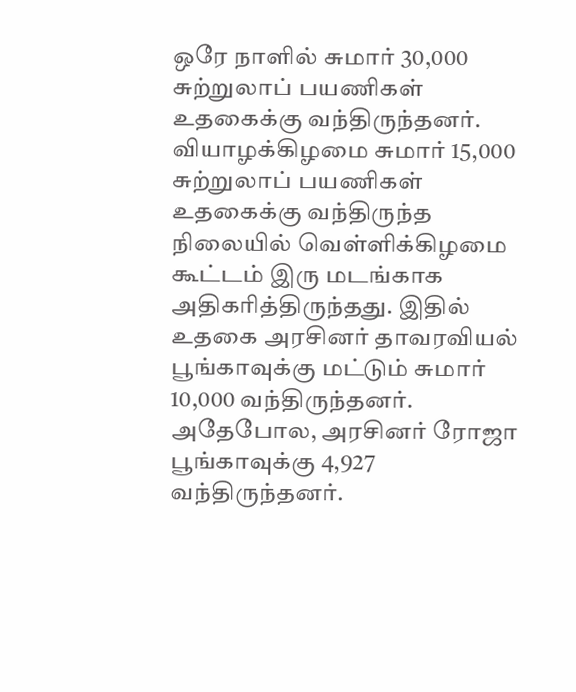ஒரே நாளில் சுமார் 30,000 சுற்றுலாப் பயணிகள் உதகைக்கு வந்திருந்தனர்.
வியாழக்கிழமை சுமார் 15,000 சுற்றுலாப் பயணிகள் உதகைக்கு வந்திருந்த நிலையில் வெள்ளிக்கிழமை கூட்டம் இரு மடங்காக அதிகரித்திருந்தது. இதில் உதகை அரசினர் தாவரவியல் பூங்காவுக்கு மட்டும் சுமார் 10,000 வந்திருந்தனர். அதேபோல, அரசினர் ரோஜா பூங்காவுக்கு 4,927 வந்திருந்தனர்.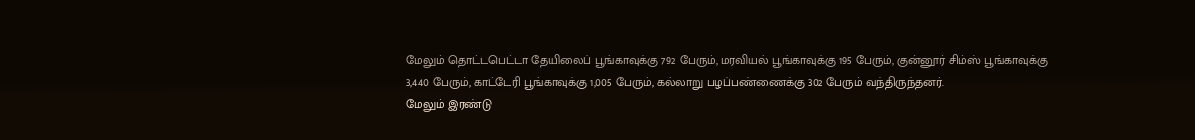மேலும் தொட்டபெட்டா தேயிலைப் பூங்காவுக்கு 792 பேரும், மரவியல் பூங்காவுக்கு 195 பேரும், குன்னூர் சிம்ஸ் பூங்காவுக்கு 3,440 பேரும், காட்டேரி பூங்காவுக்கு 1,005 பேரும், கல்லாறு பழப்பண்ணைக்கு 302 பேரும் வந்திருந்தனர்.
மேலும் இரண்டு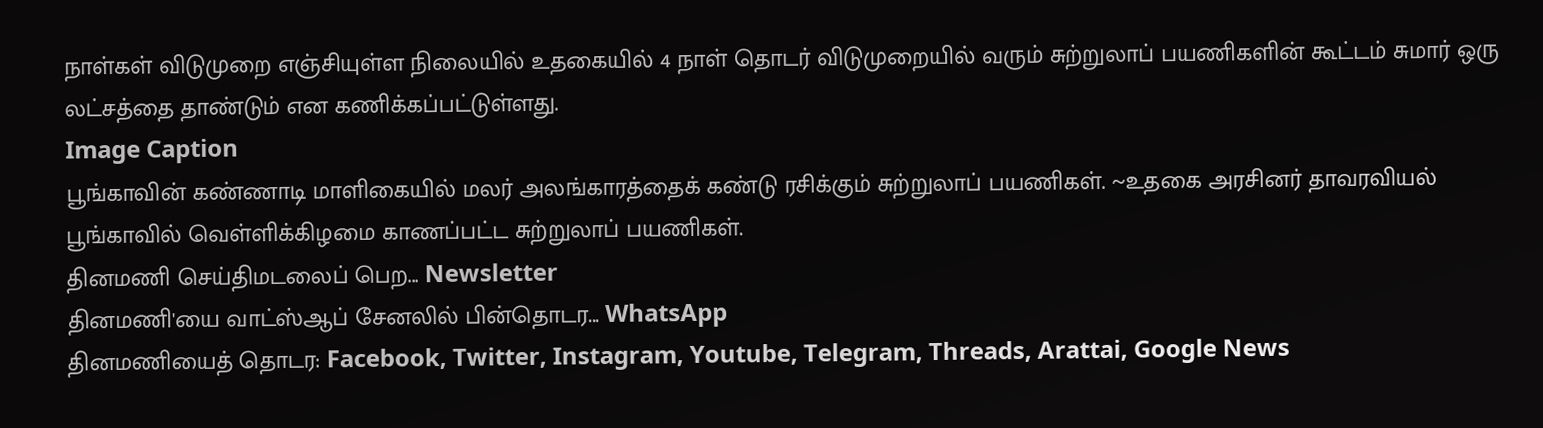நாள்கள் விடுமுறை எஞ்சியுள்ள நிலையில் உதகையில் 4 நாள் தொடர் விடுமுறையில் வரும் சுற்றுலாப் பயணிகளின் கூட்டம் சுமார் ஒரு லட்சத்தை தாண்டும் என கணிக்கப்பட்டுள்ளது.
Image Caption
பூங்காவின் கண்ணாடி மாளிகையில் மலர் அலங்காரத்தைக் கண்டு ரசிக்கும் சுற்றுலாப் பயணிகள். ~உதகை அரசினர் தாவரவியல் பூங்காவில் வெள்ளிக்கிழமை காணப்பட்ட சுற்றுலாப் பயணிகள்.
தினமணி செய்திமடலைப் பெற... Newsletter
தினமணி'யை வாட்ஸ்ஆப் சேனலில் பின்தொடர... WhatsApp
தினமணியைத் தொடர: Facebook, Twitter, Instagram, Youtube, Telegram, Threads, Arattai, Google News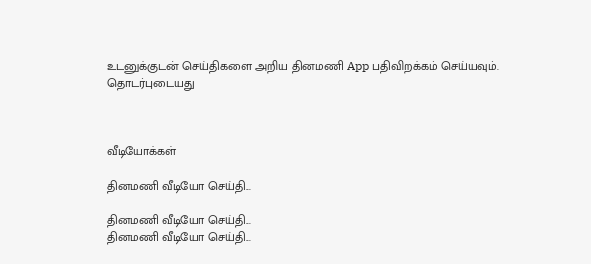உடனுக்குடன் செய்திகளை அறிய தினமணி App பதிவிறக்கம் செய்யவும்.
தொடர்புடையது



வீடியோக்கள்

தினமணி வீடியோ செய்தி...

தினமணி வீடியோ செய்தி...
தினமணி வீடியோ செய்தி...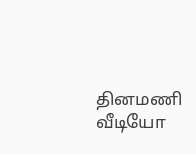தினமணி வீடியோ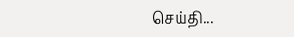செய்தி...